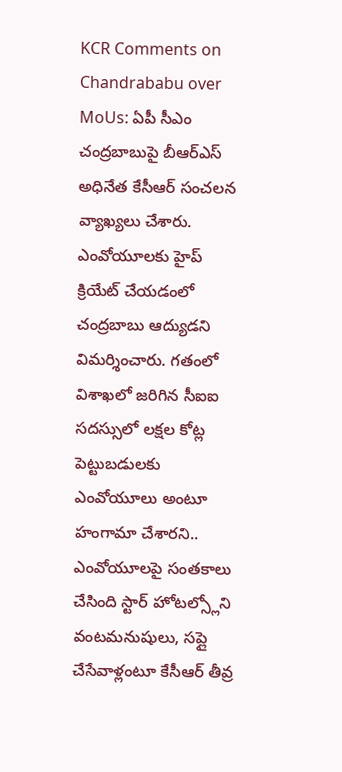KCR Comments on Chandrababu over MoUs: ఏపీ సీఎం చంద్రబాబుపై బీఆర్ఎస్ అధినేత కేసీఆర్ సంచలన వ్యాఖ్యలు చేశారు. ఎంవోయూలకు హైప్ క్రియేట్ చేయడంలో చంద్రబాబు ఆద్యుడని విమర్శించారు. గతంలో విశాఖలో జరిగిన సీఐఐ సదస్సులో లక్షల కోట్ల పెట్టుబడులకు ఎంవోయూలు అంటూ హంగామా చేశారని.. ఎంవోయూలపై సంతకాలు చేసింది స్టార్ హోటల్స్లోని వంటమనుషులు, సప్లై చేసేవాళ్లంటూ కేసీఆర్ తీవ్ర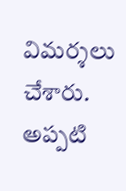విమర్శలు చేశారు. అప్పటి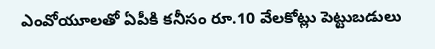ఎంవోయూలతో ఏపీకి కనీసం రూ.10 వేలకోట్లు పెట్టుబడులు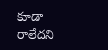కూడా రాలేదని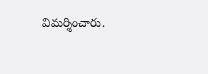విమర్శించారు.